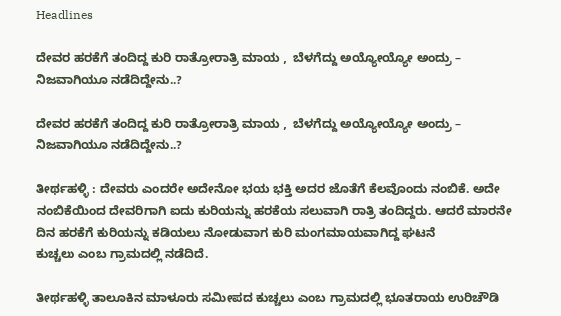Headlines

ದೇವರ ಹರಕೆಗೆ ತಂದಿದ್ದ ಕುರಿ ರಾತ್ರೋರಾತ್ರಿ ಮಾಯ ,  ಬೆಳಗೆದ್ದು ಅಯ್ಯೋಯ್ಯೋ ಅಂದ್ರು – ನಿಜವಾಗಿಯೂ ನಡೆದಿದ್ದೇನು..?

ದೇವರ ಹರಕೆಗೆ ತಂದಿದ್ದ ಕುರಿ ರಾತ್ರೋರಾತ್ರಿ ಮಾಯ ,  ಬೆಳಗೆದ್ದು ಅಯ್ಯೋಯ್ಯೋ ಅಂದ್ರು – ನಿಜವಾಗಿಯೂ ನಡೆದಿದ್ದೇನು..?

ತೀರ್ಥಹಳ್ಳಿ : ದೇವರು ಎಂದರೇ ಅದೇನೋ ಭಯ ಭಕ್ತಿ ಅದರ ಜೊತೆಗೆ ಕೆಲವೊಂದು ನಂಬಿಕೆ. ಅದೇ ನಂಬಿಕೆಯಿಂದ ದೇವರಿಗಾಗಿ ಐದು ಕುರಿಯನ್ನು ಹರಕೆಯ ಸಲುವಾಗಿ ರಾತ್ರಿ ತಂದಿದ್ದರು. ಆದರೆ ಮಾರನೇ ದಿನ ಹರಕೆಗೆ ಕುರಿಯನ್ನು ಕಡಿಯಲು ನೋಡುವಾಗ ಕುರಿ ಮಂಗಮಾಯವಾಗಿದ್ದ ಘಟನೆ
ಕುಚ್ಚಲು ಎಂಬ ಗ್ರಾಮದಲ್ಲಿ ನಡೆದಿದೆ.

ತೀರ್ಥಹಳ್ಳಿ ತಾಲೂಕಿನ ಮಾಳೂರು ಸಮೀಪದ ಕುಚ್ಚಲು ಎಂಬ ಗ್ರಾಮದಲ್ಲಿ ಭೂತರಾಯ ಉರಿಚೌಡಿ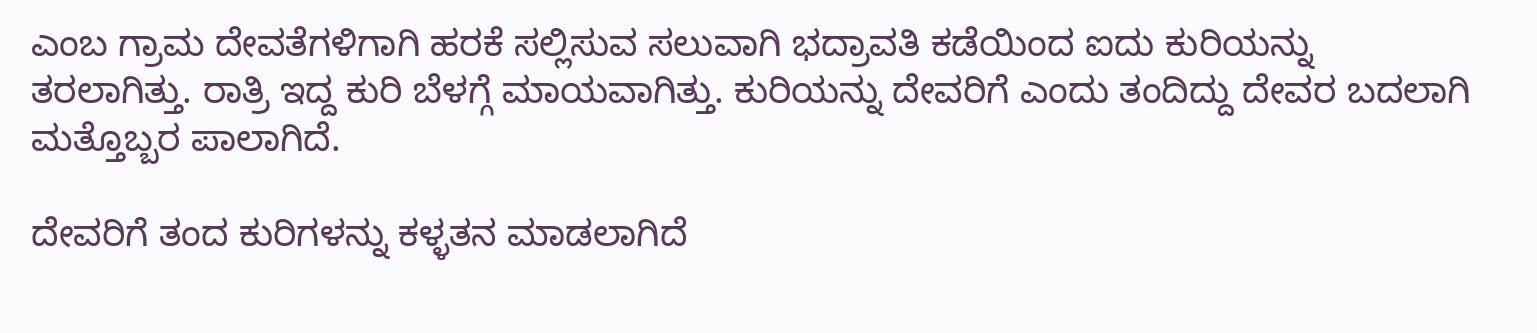ಎಂಬ ಗ್ರಾಮ ದೇವತೆಗಳಿಗಾಗಿ ಹರಕೆ ಸಲ್ಲಿಸುವ ಸಲುವಾಗಿ ಭದ್ರಾವತಿ ಕಡೆಯಿಂದ ಐದು ಕುರಿಯನ್ನು ತರಲಾಗಿತ್ತು. ರಾತ್ರಿ ಇದ್ದ ಕುರಿ ಬೆಳಗ್ಗೆ ಮಾಯವಾಗಿತ್ತು. ಕುರಿಯನ್ನು ದೇವರಿಗೆ ಎಂದು ತಂದಿದ್ದು ದೇವರ ಬದಲಾಗಿ ಮತ್ತೊಬ್ಬರ ಪಾಲಾಗಿದೆ.

ದೇವರಿಗೆ ತಂದ ಕುರಿಗಳನ್ನು ಕಳ್ಳತನ ಮಾಡಲಾಗಿದೆ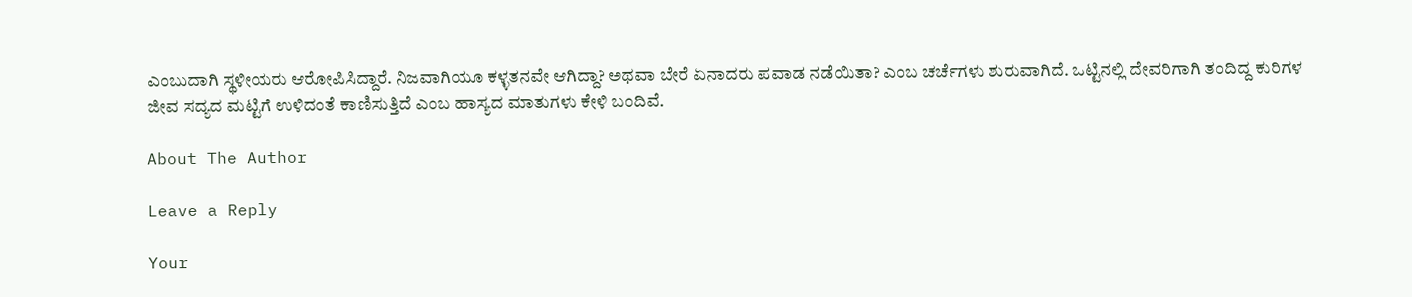ಎಂಬುದಾಗಿ ಸ್ಥಳೀಯರು ಆರೋಪಿಸಿದ್ದಾರೆ. ನಿಜವಾಗಿಯೂ ಕಳ್ಳತನವೇ ಆಗಿದ್ದಾ? ಅಥವಾ ಬೇರೆ ಏನಾದರು ಪವಾಡ ನಡೆಯಿತಾ? ಎಂಬ ಚರ್ಚೆಗಳು ಶುರುವಾಗಿದೆ. ಒಟ್ಟಿನಲ್ಲಿ ದೇವರಿಗಾಗಿ ತಂದಿದ್ದ ಕುರಿಗಳ ಜೀವ ಸದ್ಯದ ಮಟ್ಟಿಗೆ ಉಳಿದಂತೆ ಕಾಣಿಸುತ್ತಿದೆ ಎಂಬ ಹಾಸ್ಯದ ಮಾತುಗಳು ಕೇಳಿ ಬಂದಿವೆ.

About The Author

Leave a Reply

Your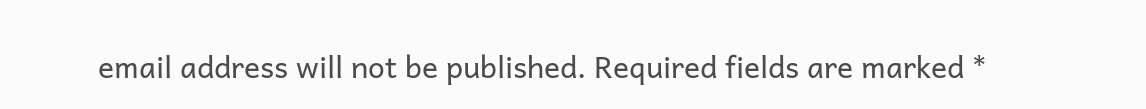email address will not be published. Required fields are marked *